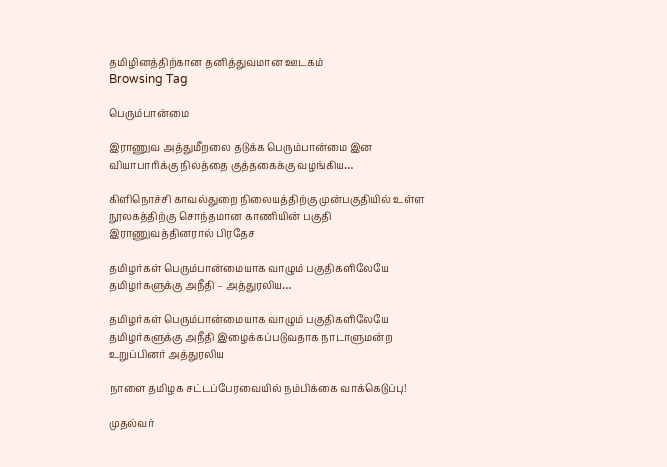தமிழினத்திற்கான தனித்துவமான ஊடகம்
Browsing Tag

பெரும்பான்மை

இராணுவ அத்துமீறலை தடுக்க பெரும்பான்மை இன வியாபாரிக்கு நிலத்தை குத்தகைக்கு வழங்கிய…

கிளிநொச்சி காவல்துறை நிலையத்திற்கு முன்பகுதியில் உள்ள நூலகத்திற்கு சொந்தமான காணியின் பகுதி இராணுவத்தினரால் பிரதேச

தமிழர்கள் பெரும்பான்மையாக வாழும் பகுதிகளிலேயே தமிழர்களுக்கு அநீதி – அத்துரலிய…

தமிழர்கள் பெரும்பான்மையாக வாழும் பகுதிகளிலேயே தமிழர்களுக்கு அநீதி இழைக்கப்படுவதாக நாடாளுமன்ற உறுப்பினர் அத்துரலிய

நாளை தமிழக சட்டப்பேரவையில் நம்பிக்கை வாக்கெடுப்பு!

முதல்வர்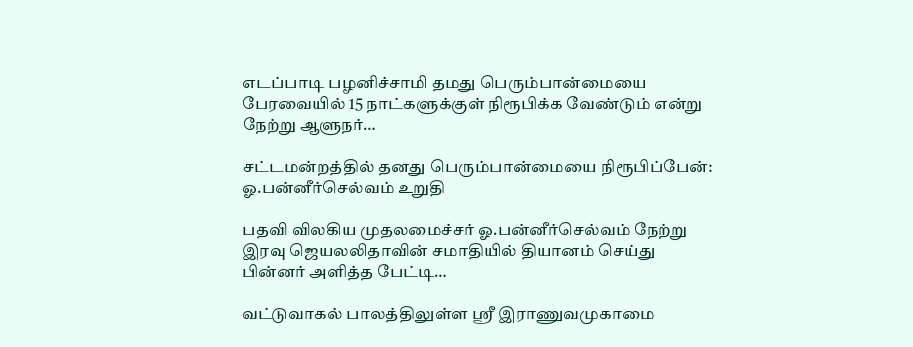எடப்பாடி பழனிச்சாமி தமது பெரும்பான்மையை பேரவையில் 15 நாட்களுக்குள் நிரூபிக்க வேண்டும் என்று நேற்று ஆளுநர்…

சட்டமன்றத்தில் தனது பெரும்பான்மையை நிரூபிப்பேன்: ஓ.பன்னீர்செல்வம் உறுதி

பதவி விலகிய முதலமைச்சர் ஓ.பன்னீர்செல்வம் நேற்று இரவு ஜெயலலிதாவின் சமாதியில் தியானம் செய்து பின்னர் அளித்த பேட்டி…

வட்டுவாகல் பாலத்திலுள்ள ஸ்ரீ இராணுவமுகாமை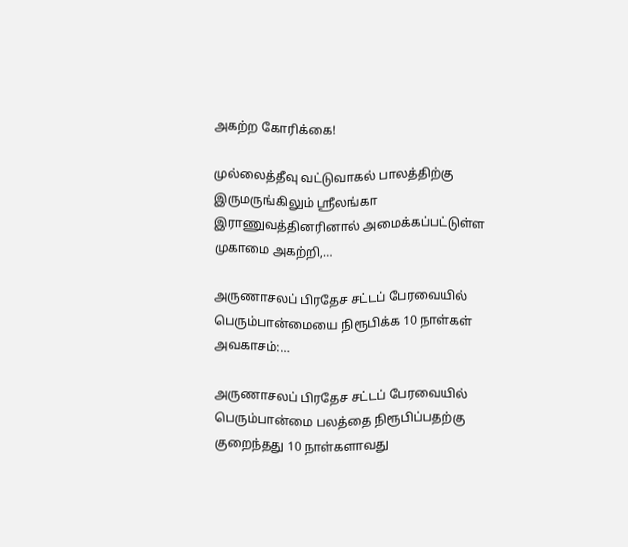அகற்ற கோரிக்கை!

முல்லைத்தீவு வட்டுவாகல் பாலத்திற்கு இருமருங்கிலும் ஸ்ரீலங்கா இராணுவத்தினரினால் அமைக்கப்பட்டுள்ள முகாமை அகற்றி,…

அருணாசலப் பிரதேச சட்டப் பேரவையில் பெரும்பான்மையை நிரூபிக்க 10 நாள்கள் அவகாசம்:…

அருணாசலப் பிரதேச சட்டப் பேரவையில் பெரும்பான்மை பலத்தை நிரூபிப்பதற்கு குறைந்தது 10 நாள்களாவது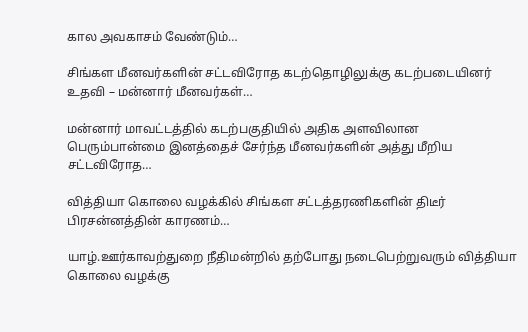கால அவகாசம் வேண்டும்…

சிங்கள மீனவர்களின் சட்டவிரோத கடற்தொழிலுக்கு கடற்படையினர் உதவி – மன்னார் மீனவர்கள்…

மன்னார் மாவட்டத்தில் கடற்பகுதியில் அதிக அளவிலான பெரும்பான்மை இனத்தைச் சேர்ந்த மீனவர்களின் அத்து மீறிய சட்டவிரோத…

வித்தியா கொலை வழக்கில் சிங்கள சட்டத்தரணிகளின் திடீர் பிரசன்னத்தின் காரணம்…

யாழ்.ஊர்காவற்துறை நீதிமன்றில் தற்போது நடைபெற்றுவரும் வித்தியா கொலை வழக்கு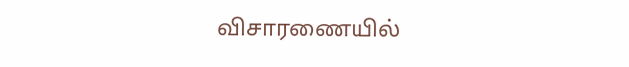விசாரணையில்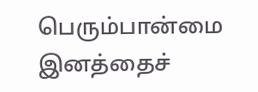பெரும்பான்மை இனத்தைச்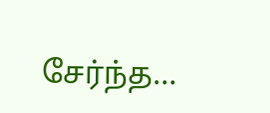சேர்ந்த…